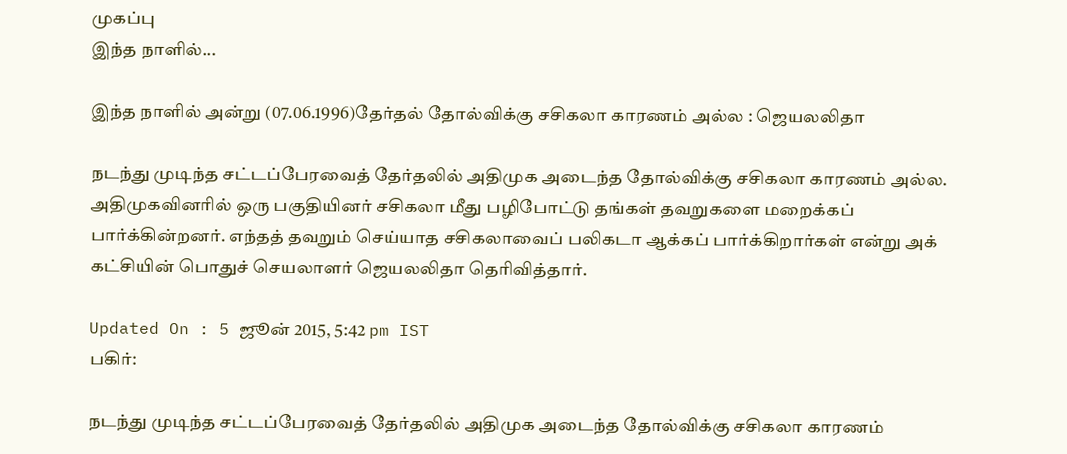முகப்பு
இந்த நாளில்...

இந்த நாளில் அன்று (07.06.1996)தேர்தல் தோல்விக்கு சசிகலா காரணம் அல்ல : ஜெயலலிதா

நடந்து முடிந்த சட்டப்பேரவைத் தேர்தலில் அதிமுக அடைந்த தோல்விக்கு சசிகலா காரணம் அல்ல. அதிமுகவினரில் ஒரு பகுதியினர் சசிகலா மீது பழிபோட்டு தங்கள் தவறுகளை மறைக்கப் பார்க்கின்றனர். எந்தத் தவறும் செய்யாத சசிகலாவைப் பலிகடா ஆக்கப் பார்க்கிறார்கள் என்று அக் கட்சியின் பொதுச் செயலாளர் ஜெயலலிதா தெரிவித்தார்.

Updated On : 5 ஜூன் 2015, 5:42 pm IST
பகிர்:

நடந்து முடிந்த சட்டப்பேரவைத் தேர்தலில் அதிமுக அடைந்த தோல்விக்கு சசிகலா காரணம்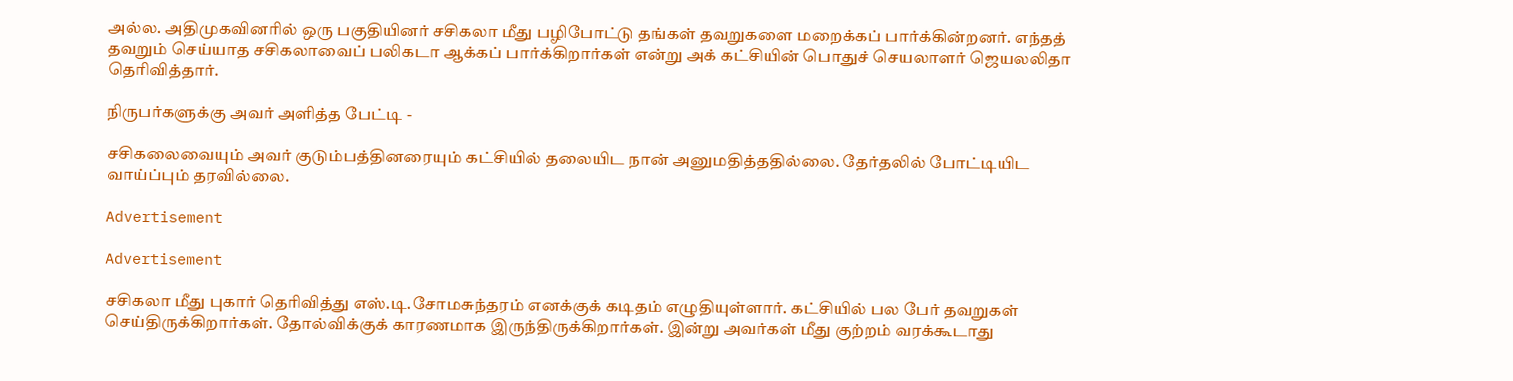அல்ல. அதிமுகவினரில் ஒரு பகுதியினர் சசிகலா மீது பழிபோட்டு தங்கள் தவறுகளை மறைக்கப் பார்க்கின்றனர். எந்தத் தவறும் செய்யாத சசிகலாவைப் பலிகடா ஆக்கப் பார்க்கிறார்கள் என்று அக் கட்சியின் பொதுச் செயலாளர் ஜெயலலிதா தெரிவித்தார்.

நிருபர்களுக்கு அவர் அளித்த பேட்டி -

சசிகலைவையும் அவர் குடும்பத்தினரையும் கட்சியில் தலையிட நான் அனுமதித்ததில்லை. தேர்தலில் போட்டியிட வாய்ப்பும் தரவில்லை.

Advertisement

Advertisement

சசிகலா மீது புகார் தெரிவித்து எஸ்.டி.சோமசுந்தரம் எனக்குக் கடிதம் எழுதியுள்ளார். கட்சியில் பல பேர் தவறுகள் செய்திருக்கிறார்கள். தோல்விக்குக் காரணமாக இருந்திருக்கிறார்கள். இன்று அவர்கள் மீது குற்றம் வரக்கூடாது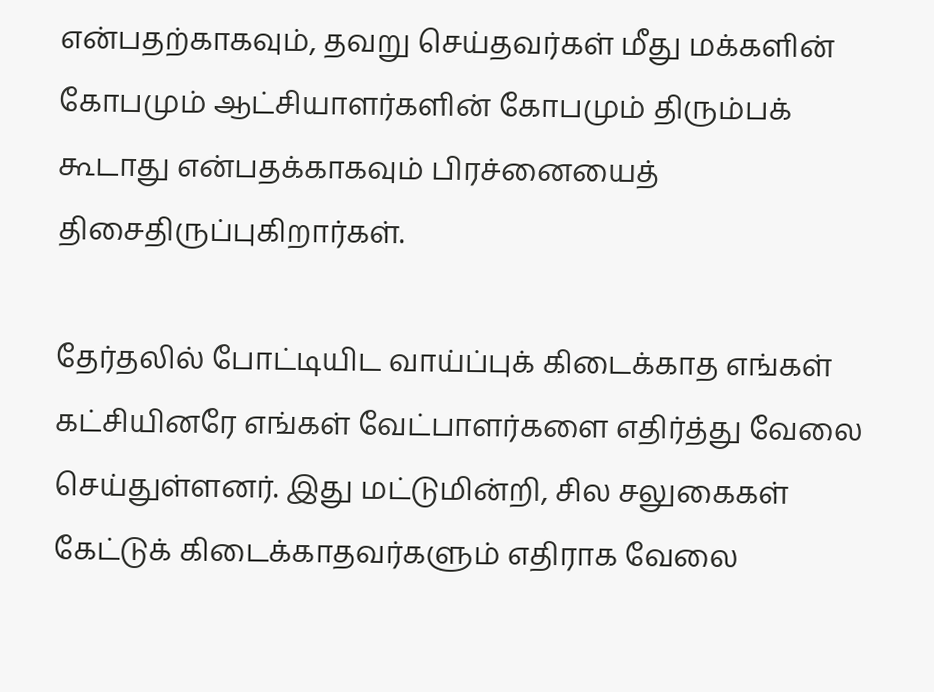என்பதற்காகவும், தவறு செய்தவர்கள் மீது மக்களின் கோபமும் ஆட்சியாளர்களின் கோபமும் திரும்பக் கூடாது என்பதக்காகவும் பிரச்னையைத் திசைதிருப்புகிறார்கள்.

தேர்தலில் போட்டியிட வாய்ப்புக் கிடைக்காத எங்கள் கட்சியினரே எங்கள் வேட்பாளர்களை எதிர்த்து வேலை செய்துள்ளனர். இது மட்டுமின்றி, சில சலுகைகள் கேட்டுக் கிடைக்காதவர்களும் எதிராக வேலை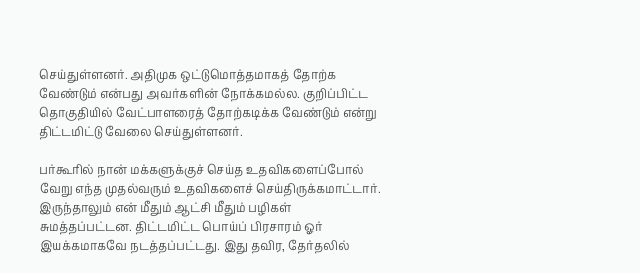செய்துள்ளனர். அதிமுக ஒட்டுமொத்தமாகத் தோற்க வேண்டும் என்பது அவர்களின் நோக்கமல்ல. குறிப்பிட்ட தொகுதியில் வேட்பாளரைத் தோற்கடிக்க வேண்டும் என்று திட்டமிட்டு வேலை செய்துள்ளனர்.

பர்கூரில் நான் மக்களுக்குச் செய்த உதவிகளைப்போல் வேறு எந்த முதல்வரும் உதவிகளைச் செய்திருக்கமாட்டார். இருந்தாலும் என் மீதும் ஆட்சி மீதும் பழிகள் சுமத்தப்பட்டன. திட்டமிட்ட பொய்ப் பிரசாரம் ஓர் இயக்கமாகவே நடத்தப்பட்டது. இது தவிர, தேர்தலில்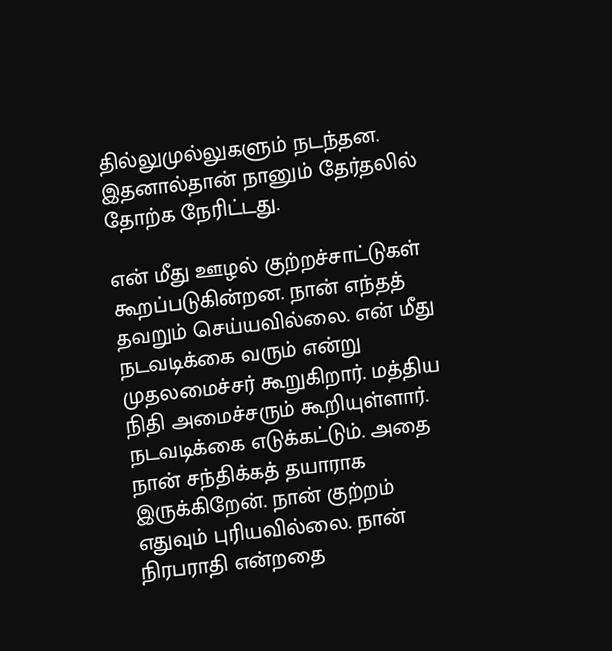தில்லுமுல்லுகளும் நடந்தன. இதனால்தான் நானும் தேர்தலில் தோற்க நேரிட்டது.

என் மீது ஊழல் குற்றச்சாட்டுகள் கூறப்படுகின்றன. நான் எந்தத் தவறும் செய்யவில்லை. என் மீது நடவடிக்கை வரும் என்று முதலமைச்சர் கூறுகிறார். மத்திய நிதி அமைச்சரும் கூறியுள்ளார். நடவடிக்கை எடுக்கட்டும். அதை நான் சந்திக்கத் தயாராக இருக்கிறேன். நான் குற்றம் எதுவும் புரியவில்லை. நான் நிரபராதி என்றதை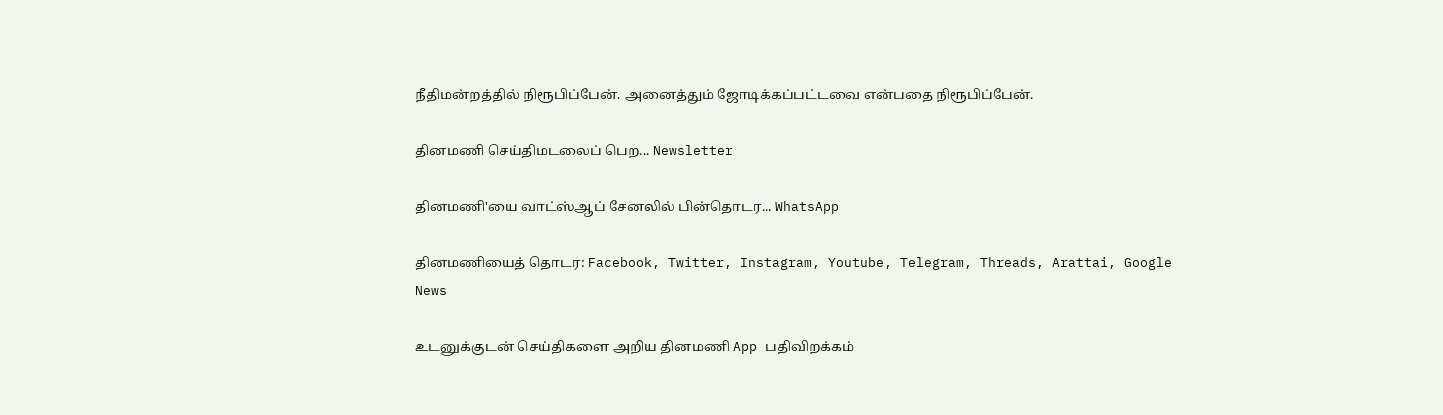நீதிமன்றத்தில் நிரூபிப்பேன். அனைத்தும் ஜோடிக்கப்பட்டவை என்பதை நிரூபிப்பேன்.

தினமணி செய்திமடலைப் பெற... Newsletter

தினமணி'யை வாட்ஸ்ஆப் சேனலில் பின்தொடர... WhatsApp

தினமணியைத் தொடர: Facebook, Twitter, Instagram, Youtube, Telegram, Threads, Arattai, Google News

உடனுக்குடன் செய்திகளை அறிய தினமணி App பதிவிறக்கம்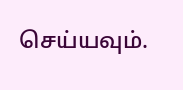செய்யவும்.